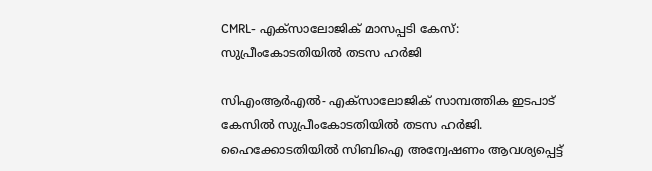CMRL- എക്സാലോജിക് മാസപ്പടി കേസ്: സുപ്രീംകോടതിയിൽ തടസ ഹർജി

സിഎംആർഎൽ- എക്സാലോജിക് സാമ്പത്തിക ഇടപാട് കേസിൽ സുപ്രീംകോടതിയിൽ തടസ ഹർജി. ഹൈക്കോടതിയിൽ സിബിഐ അന്വേഷണം ആവശ്യപ്പെട്ട്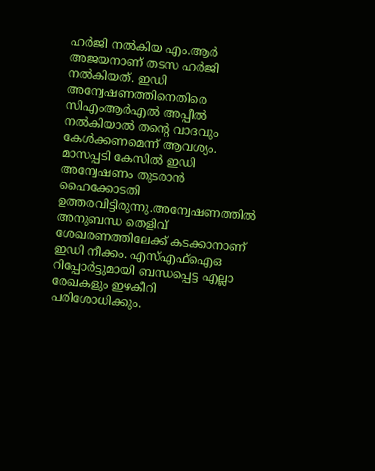ഹർജി നൽകിയ എം.ആർ അജയനാണ് തടസ ഹർജി നൽകിയത്. ഇഡി അന്വേഷണത്തിനെതിരെ സിഎംആർഎൽ അപ്പീൽ നൽകിയാൽ തന്റെ വാദവും കേൾക്കണമെന്ന് ആവശ്യം. മാസപ്പടി കേസിൽ ഇഡി അന്വേഷണം തുടരാൻ ഹൈക്കോടതി ഉത്തരവിട്ടിരുന്നു.അന്വേഷണത്തിൽ അനുബന്ധ തെളിവ് ശേഖരണത്തിലേക്ക് കടക്കാനാണ് ഇഡി നീക്കം. എസ്എഫ്ഐഒ റിപ്പോർട്ടുമായി ബന്ധപ്പെട്ട എല്ലാ രേഖകളും ഇഴകീറി പരിശോധിക്കും.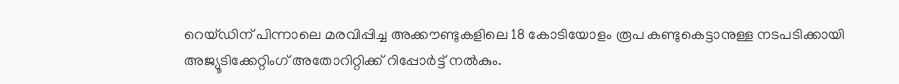റെയ്ഡിന് പിന്നാലെ മരവിപ്പിച്ച അക്കൗണ്ടുകളിലെ 18 കോടിയോളം രൂപ കണ്ടുകെട്ടാനുള്ള നടപടിക്കായി അജ്യൂടിക്കേറ്റിംഗ് അതോറിറ്റിക്ക് റിപ്പോർട്ട് നൽകും.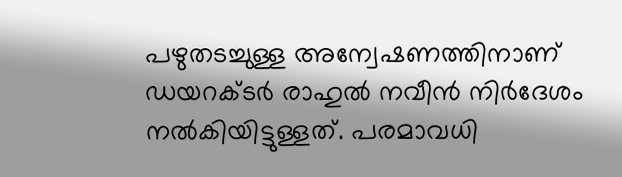പഴുതടച്ചുള്ള അന്വേഷണത്തിനാണ് ഡയറക്ടർ രാഹുൽ നവീൻ നിർദേശം നൽകിയിട്ടുള്ളത്. പരമാവധി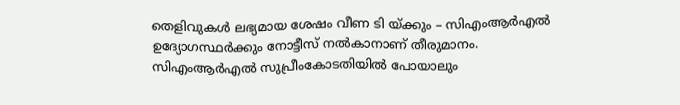തെളിവുകൾ ലഭ്യമായ ശേഷം വീണ ടി യ്ക്കും – സിഎംആർഎൽ ഉദ്യോഗസ്ഥർക്കും നോട്ടീസ് നൽകാനാണ് തീരുമാനം. സിഎംആർഎൽ സുപ്രീംകോടതിയിൽ പോയാലും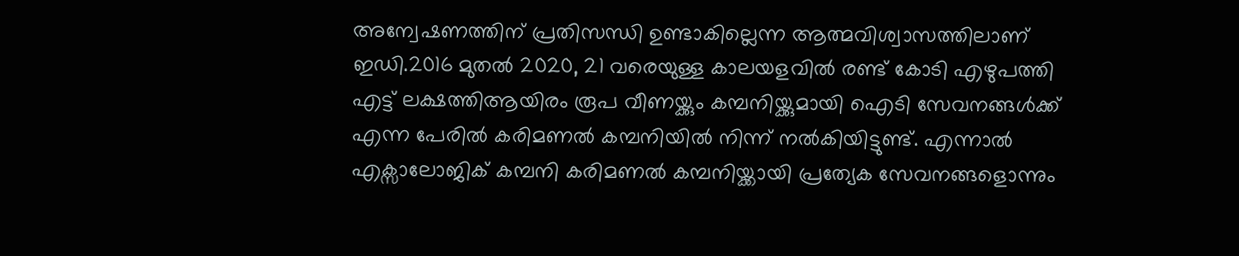അന്വേഷണത്തിന് പ്രതിസന്ധി ഉണ്ടാകില്ലെന്ന ആത്മവിശ്വാസത്തിലാണ് ഇഡി.2016 മുതൽ 2020, 21 വരെയുള്ള കാലയളവിൽ രണ്ട് കോടി എഴുപത്തി എട്ട് ലക്ഷത്തിആയിരം രൂപ വീണയ്ക്കും കമ്പനിയ്ക്കുമായി ഐടി സേവനങ്ങൾക്ക് എന്ന പേരിൽ കരിമണൽ കമ്പനിയിൽ നിന്ന് നൽകിയിട്ടുണ്ട്. എന്നാൽ എക്സാലോജിക് കമ്പനി കരിമണൽ കമ്പനിയ്ക്കായി പ്രത്യേക സേവനങ്ങളൊന്നും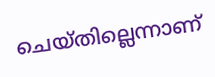ചെയ്തില്ലെന്നാണ്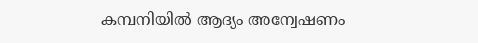കമ്പനിയിൽ ആദ്യം അന്വേഷണം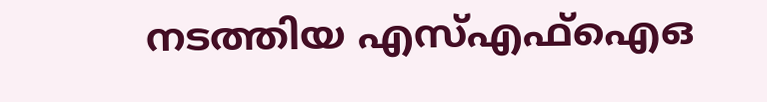നടത്തിയ എസ്എഫ്ഐഒ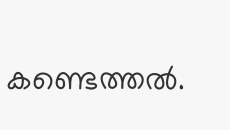കണ്ടെത്തൽ.